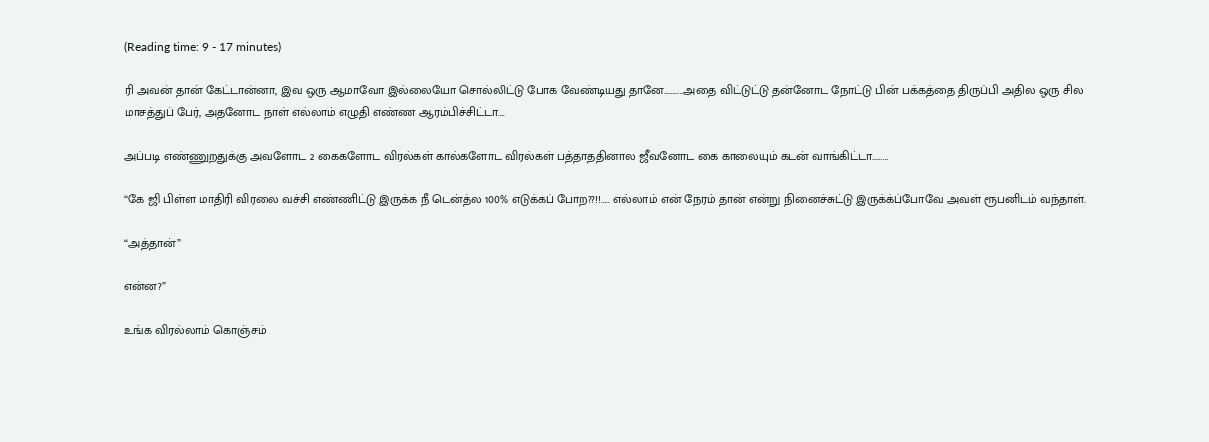(Reading time: 9 - 17 minutes)

ரி அவன் தான் கேட்டான்னா, இவ ஒரு ஆமாவோ இல்லையோ சொல்லிட்டு போக வேண்டியது தானே………..அதை விட்டுட்டு தன்னோட நோட்டு பின் பக்கத்தை திருப்பி அதில ஒரு சில மாசத்துப் பேர், அதனோட நாள் எல்லாம் எழுதி எண்ண ஆரம்பிச்சிட்டா….

அப்படி எண்ணுறதுக்கு அவளோட 2 கைகளோட விரல்கள் கால்களோட விரல்கள் பத்தாததினால ஜீவனோட கை காலையும் கடன் வாங்கிட்டா………

“கே ஜி பிள்ள மாதிரி விரலை வச்சி எண்ணிட்டு இருக்க நீ டென்த்ல 100% எடுக்கப் போற??!!….. எல்லாம் என் நேரம் தான் என்று நினைச்சுட்டு இருக்க்ப்போவே அவள் ரூபனிடம் வந்தாள்.

“அத்தான்”

என்ன?”

உங்க விரல்லாம் கொஞ்சம்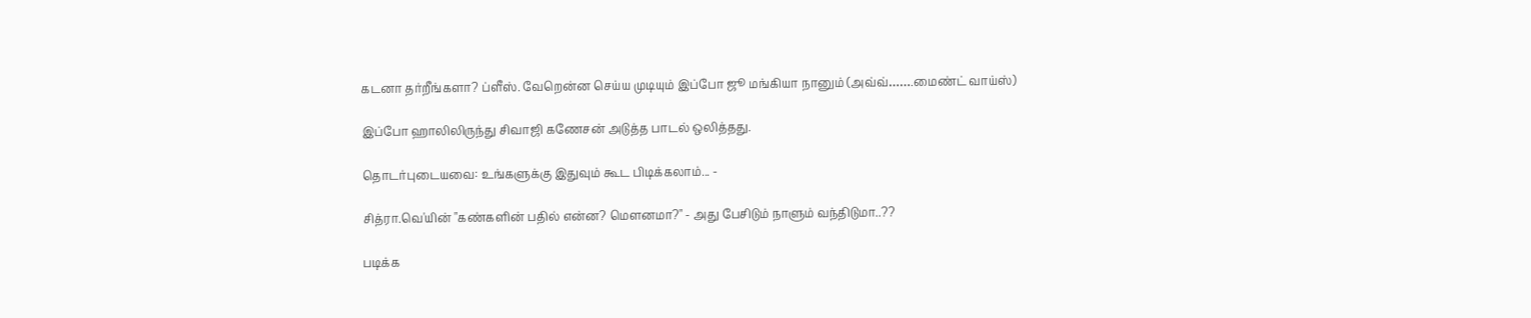கடனா தர்றீங்களா? ப்ளீஸ். வேறென்ன செய்ய முடியும் இப்போ ஜூ மங்கியா நானும் (அவ்வ்…….மைண்ட் வாய்ஸ்)

இப்போ ஹாலிலிருந்து சிவாஜி கணேசன் அடுத்த பாடல் ஒலித்தது.

தொடர்புடையவை: உங்களுக்கு இதுவும் கூட பிடிக்கலாம்... -

சித்ரா.வெ'யின் "கண்களின் பதில் என்ன? மௌனமா?" - அது பேசிடும் நாளும் வந்திடுமா..??

படிக்க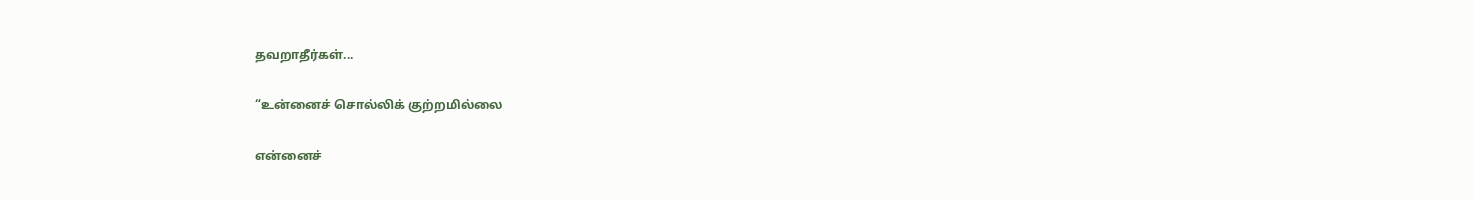தவறாதீர்கள்...

“உன்னைச் சொல்லிக் குற்றமில்லை

என்னைச்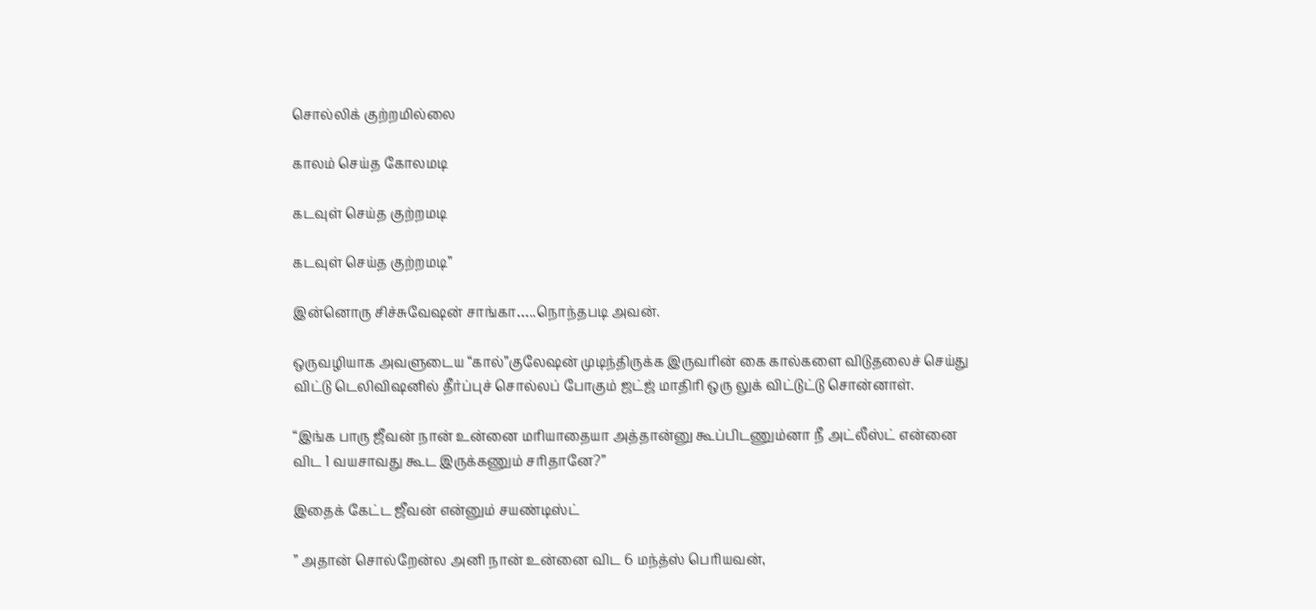சொல்லிக் குற்றமில்லை

காலம் செய்த கோலமடி

கடவுள் செய்த குற்றமடி

கடவுள் செய்த குற்றமடி”

இன்னொரு சிச்சுவேஷன் சாங்கா…..நொந்தபடி அவன்.

ஒருவழியாக அவளுடைய “கால்”குலேஷன் முடிந்திருக்க இருவரின் கை கால்களை விடுதலைச் செய்து விட்டு டெலிவிஷனில் தீர்ப்புச் சொல்லப் போகும் ஜட்ஜ் மாதிரி ஒரு லுக் விட்டுட்டு சொன்னாள்.

“இங்க பாரு ஜீவன் நான் உன்னை மரியாதையா அத்தான்னு கூப்பிடணும்னா நீ அட்லீஸ்ட் என்னை விட 1 வயசாவது கூட இருக்கணும் சரிதானே?”

இதைக் கேட்ட ஜீவன் என்னும் சயண்டிஸ்ட்

” அதான் சொல்றேன்ல அனி நான் உன்னை விட 6 மந்த்ஸ் பெரியவன்,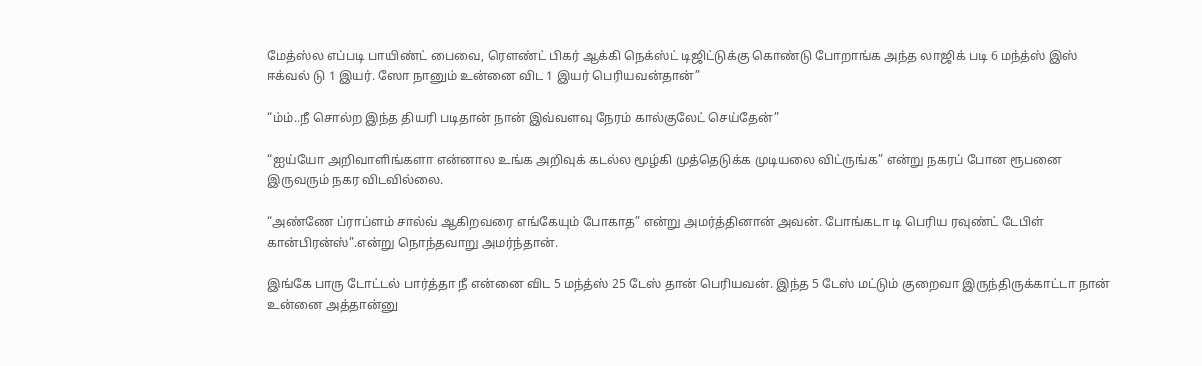மேத்ஸ்ல எப்படி பாயிண்ட் பைவை, ரௌண்ட் பிகர் ஆக்கி நெக்ஸ்ட் டிஜிட்டுக்கு கொண்டு போறாங்க அந்த லாஜிக் படி 6 மந்த்ஸ் இஸ் ஈக்வல் டு 1 இயர். ஸோ நானும் உன்னை விட 1 இயர் பெரியவன்தான்”

“ம்ம்..நீ சொல்ற இந்த தியரி படிதான் நான் இவ்வளவு நேரம் கால்குலேட் செய்தேன்”

“ஐய்யோ அறிவாளிங்களா என்னால உங்க அறிவுக் கடல்ல மூழ்கி முத்தெடுக்க முடியலை விட்ருங்க” என்று நகரப் போன ரூபனை இருவரும் நகர விடவில்லை.

“அண்ணே ப்ராப்ளம் சால்வ் ஆகிறவரை எங்கேயும் போகாத” என்று அமர்த்தினான் அவன். போங்கடா டி பெரிய ரவுண்ட் டேபிள் கான்பிரன்ஸ்”.என்று நொந்தவாறு அமர்ந்தான்.

இங்கே பாரு டோட்டல் பார்த்தா நீ என்னை விட 5 மந்த்ஸ் 25 டேஸ் தான் பெரியவன். இந்த 5 டேஸ் மட்டும் குறைவா இருந்திருக்காட்டா நான் உன்னை அத்தான்னு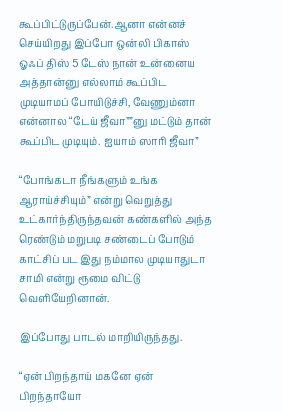கூப்பிட்டுருப்பேன்.ஆனா என்னச் செய்யிறது இப்போ ஒன்லி பிகாஸ் ஓஃப் திஸ் 5 டேஸ் நான் உன்னைய அத்தான்னு எல்லாம் கூப்பிட முடியாமப் போயிடுச்சி, வேணும்னா என்னால “டேய் ஜீவா””னு மட்டும் தான் கூப்பிட முடியும். ஐயாம் ஸாரி ஜீவா”

“போங்கடா நீங்களும் உங்க ஆராய்ச்சியும்” என்று வெறுத்து உட்கார்ந்திருந்தவன் கண்களில் அந்த ரெண்டும் மறுபடி சண்டைப் போடும் காட்சிப் பட இது நம்மால முடியாதுடா சாமி என்று ரூமை விட்டு வெளியேறினான்.

இப்போது பாடல் மாறியிருந்தது.

“ஏன் பிறந்தாய் மகனே ஏன் பிறந்தாயோ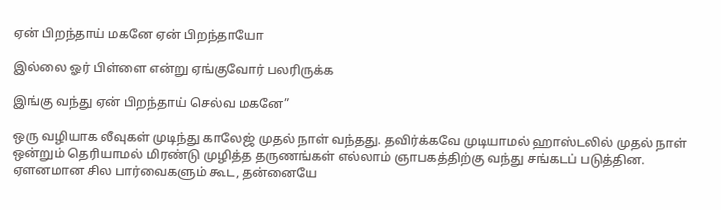ஏன் பிறந்தாய் மகனே ஏன் பிறந்தாயோ

இல்லை ஓர் பிள்ளை என்று ஏங்குவோர் பலரிருக்க

இங்கு வந்து ஏன் பிறந்தாய் செல்வ மகனே”

ஒரு வழியாக லீவுகள் முடிந்து காலேஜ் முதல் நாள் வந்தது. தவிர்க்கவே முடியாமல் ஹாஸ்டலில் முதல் நாள் ஒன்றும் தெரியாமல் மிரண்டு முழித்த தருணங்கள் எல்லாம் ஞாபகத்திற்கு வந்து சங்கடப் படுத்தின. ஏளனமான சில பார்வைகளும் கூட, தன்னையே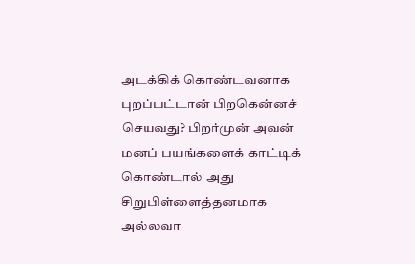அடக்கிக் கொண்டவனாக புறப்பட்டான் பிறகென்னச் செயவது? பிறர்முன் அவன் மனப் பயங்களைக் காட்டிக் கொண்டால் அது சிறுபிள்ளைத்தனமாக அல்லவா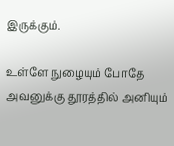இருக்கும்.

உள்ளே நுழையும் போதே அவனுக்கு தூரத்தில் அனியும்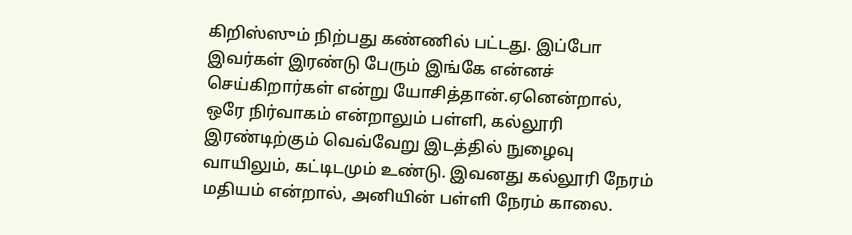கிறிஸ்ஸும் நிற்பது கண்ணில் பட்டது. இப்போ இவர்கள் இரண்டு பேரும் இங்கே என்னச் செய்கிறார்கள் என்று யோசித்தான்.ஏனென்றால், ஒரே நிர்வாகம் என்றாலும் பள்ளி, கல்லூரி இரண்டிற்கும் வெவ்வேறு இடத்தில் நுழைவு வாயிலும், கட்டிடமும் உண்டு. இவனது கல்லூரி நேரம் மதியம் என்றால், அனியின் பள்ளி நேரம் காலை.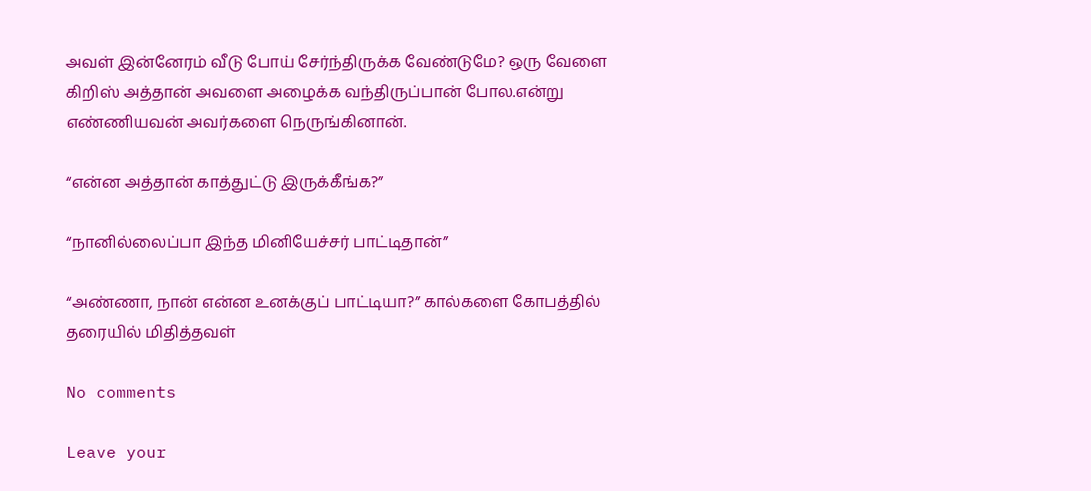அவள் இன்னேரம் வீடு போய் சேர்ந்திருக்க வேண்டுமே? ஒரு வேளை கிறிஸ் அத்தான் அவளை அழைக்க வந்திருப்பான் போல.என்று எண்ணியவன் அவர்களை நெருங்கினான்.

“என்ன அத்தான் காத்துட்டு இருக்கீங்க?”

“நானில்லைப்பா இந்த மினியேச்சர் பாட்டிதான்”

“அண்ணா, நான் என்ன உனக்குப் பாட்டியா?” கால்களை கோபத்தில் தரையில் மிதித்தவள்

No comments

Leave your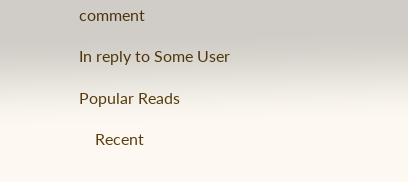comment

In reply to Some User

Popular Reads

    Recent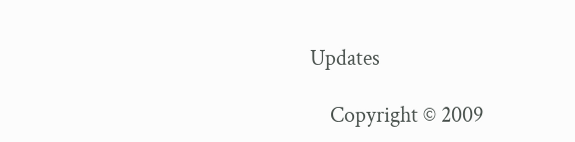Updates

    Copyright © 2009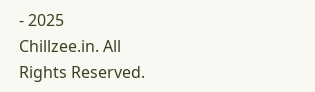- 2025 Chillzee.in. All Rights Reserved.